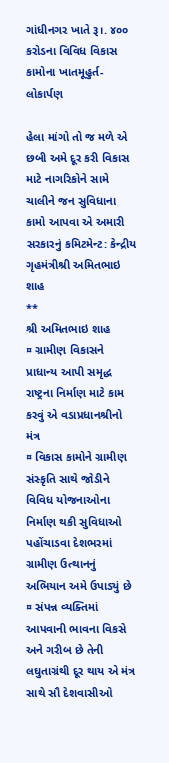ગાંધીનગર ખાતે રૂ।. ૪૦૦ કરોડના વિવિધ વિકાસ કામોના ખાતમૂહુર્ત-લોકાર્પણ

હેલા માંગો તો જ મળે એ છબી અમે દૂર કરી વિકાસ માટે નાગરિકોને સામે ચાલીને જન સુવિધાના કામો આપવા એ અમારી સરકારનું કમિટમેન્‍ટ: કેન્‍દ્રીય ગૃહમંત્રીશ્રી અમિતભાઇ શાહ
**
શ્રી અમિતભાઇ શાહ
¤ ગ્રામીણ વિકાસને પ્રાધાન્ય આપી સમૃદ્ધ રાષ્ટ્રના નિર્માણ માટે કામ કરવું એ વડાપ્રધાનશ્રીનો મંત્ર
¤ વિકાસ કામોને ગ્રામીણ સંસ્કૃતિ સાથે જોડીને વિવિધ યોજનાઓના નિર્માણ થકી સુવિધાઓ પહોંચાડવા દેશભરમાં ગ્રામીણ ઉત્થાનનું અભિયાન અમે ઉપાડ્યું છે
¤ સંપન્ન વ્યક્તિમાં આપવાની ભાવના વિકસે અને ગરીબ છે તેની લઘુતાગ્રંથી દૂર થાય એ મંત્ર સાથે સૌ દેશવાસીઓ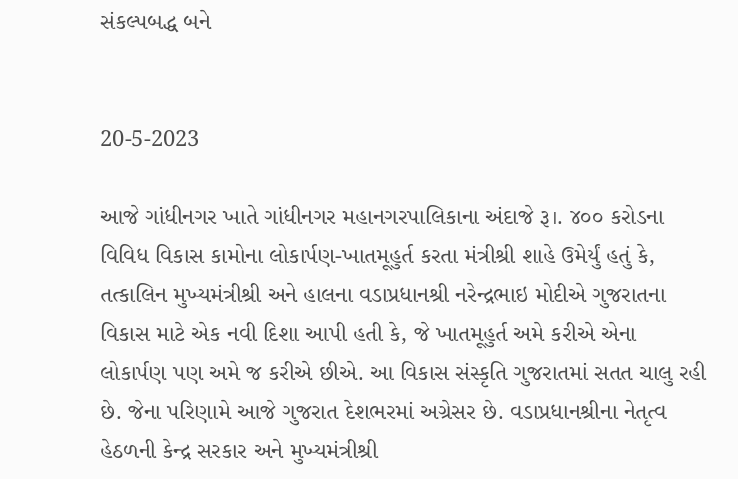સંકલ્પબદ્ધ બને


20-5-2023

આજે ગાંધીનગર ખાતે ગાંધીનગર મહાનગરપાલિકાના અંદાજે રૂ।. ૪૦૦ કરોડના વિવિધ વિકાસ કામોના લોકાર્પણ-ખાતમૂહુર્ત કરતા મંત્રીશ્રી શાહે ઉમેર્યું હતું કે, તત્કાલિન મુખ્યમંત્રીશ્રી અને હાલના વડાપ્રધાનશ્રી નરેન્‍દ્રભાઇ મોદીએ ગુજરાતના વિકાસ માટે એક નવી દિશા આપી હતી કે, જે ખાતમૂહુર્ત અમે કરીએ એના લોકાર્પણ પણ અમે જ કરીએ છીએ. આ વિકાસ સંસ્કૃતિ ગુજરાતમાં સતત ચાલુ રહી છે. જેના પરિણામે આજે ગુજરાત દેશભરમાં અગ્રેસર છે. વડાપ્રધાનશ્રીના નેતૃત્વ હેઠળની કેન્‍દ્ર સરકાર અને મુખ્યમંત્રીશ્રી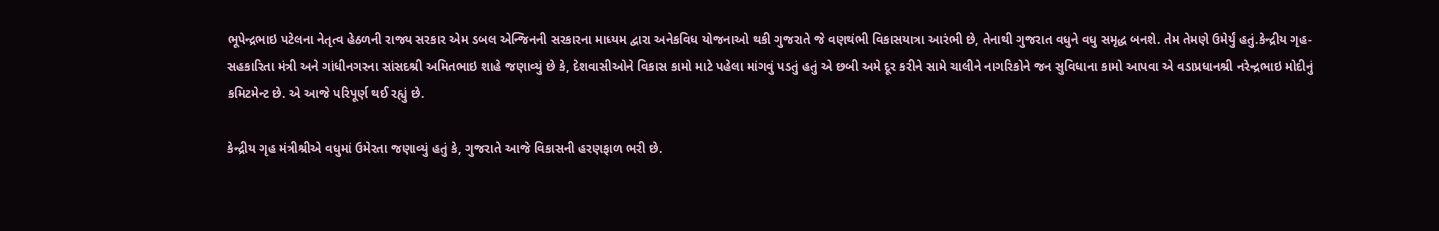ભૂપેન્‍દ્રભાઇ પટેલના નેતૃત્વ હેઠળની રાજ્ય સરકાર એમ ડબલ એન્‍જિનની સરકારના માધ્યમ દ્વારા અનેકવિધ યોજનાઓ થકી ગુજરાતે જે વણથંભી વિકાસયાત્રા આરંભી છે, તેનાથી ગુજરાત વધુને વધુ સમૃદ્ધ બનશે. તેમ તેમણે ઉમેર્યું હતું.કેન્‍દ્રીય ગૃહ-સહકારિતા મંત્રી અને ગાંધીનગરના સાંસદશ્રી અમિતભાઇ શાહે જણાવ્યું છે કે, દેશવાસીઓને વિકાસ કામો માટે પહેલા માંગવું પડતું હતું એ છબી અમે દૂર કરીને સામે ચાલીને નાગરિકોને જન સુવિધાના કામો આપવા એ વડાપ્રધાનશ્રી નરેન્‍દ્રભાઇ મોદીનું કમિટમેન્‍ટ છે. એ આજે પરિપૂર્ણ થઈ રહ્યું છે.

કેન્દ્રીય ગૃહ મંત્રીશ્રીએ વધુમાં ઉમેરતા જણાવ્યું હતું કે, ગુજરાતે આજે વિકાસની હરણફાળ ભરી છે.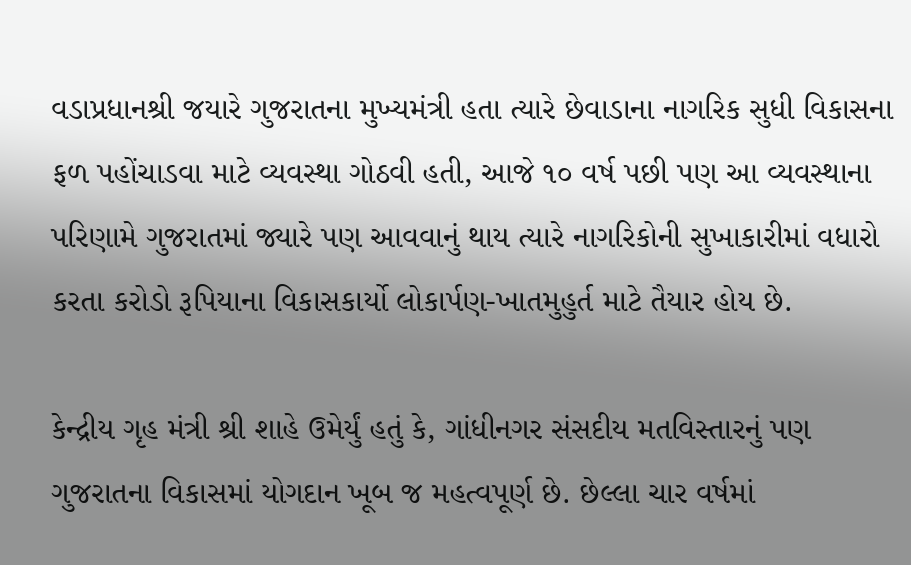વડાપ્રધાનશ્રી જયારે ગુજરાતના મુખ્યમંત્રી હતા ત્યારે છેવાડાના નાગરિક સુધી વિકાસના ફળ પહોંચાડવા માટે વ્યવસ્થા ગોઠવી હતી, આજે ૧૦ વર્ષ પછી પણ આ વ્યવસ્થાના પરિણામે ગુજરાતમાં જ્યારે પણ આવવાનું થાય ત્યારે નાગરિકોની સુખાકારીમાં વધારો કરતા કરોડો રૂપિયાના વિકાસકાર્યો લોકાર્પણ-ખાતમુહુર્ત માટે તૈયાર હોય છે.

કેન્દ્રીય ગૃહ મંત્રી શ્રી શાહે ઉમેર્યું હતું કે, ગાંધીનગર સંસદીય મતવિસ્તારનું પણ ગુજરાતના વિકાસમાં યોગદાન ખૂબ જ મહત્વપૂર્ણ છે. છેલ્લા ચાર વર્ષમાં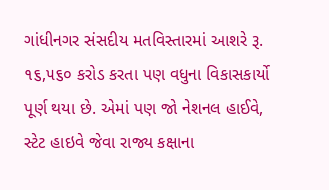ગાંધીનગર સંસદીય મતવિસ્તારમાં આશરે રૂ. ૧૬,૫૬૦ કરોડ કરતા પણ વધુના વિકાસકાર્યો પૂર્ણ થયા છે. એમાં પણ જો નેશનલ હાઈવે, સ્ટેટ હાઇવે જેવા રાજ્ય કક્ષાના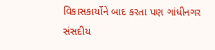વિકાસકાર્યોને બાદ કરતા પણ ગાંધીનગર સંસદીય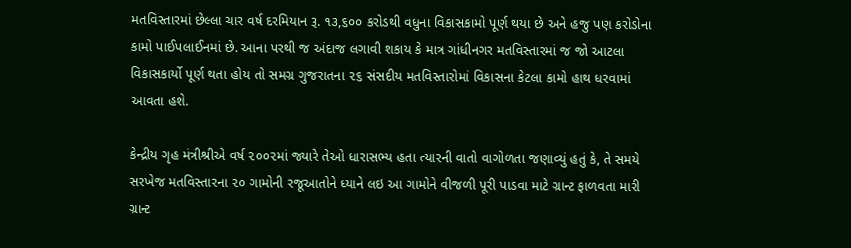મતવિસ્તારમાં છેલ્લા ચાર વર્ષ દરમિયાન રૂ. ૧૩,૬૦૦ કરોડથી વધુના વિકાસકામો પૂર્ણ થયા છે અને હજુ પણ કરોડોના કામો પાઈપલાઈનમાં છે. આના પરથી જ અંદાજ લગાવી શકાય કે માત્ર ગાંધીનગર મતવિસ્તારમાં જ જો આટલા વિકાસકાર્યો પૂર્ણ થતા હોય તો સમગ્ર ગુજરાતના ૨૬ સંસદીય મતવિસ્તારોમાં વિકાસના કેટલા કામો હાથ ધરવામાં આવતા હશે.

કેન્દ્રીય ગૃહ મંત્રીશ્રીએ વર્ષ ૨૦૦૨માં જ્યારે તેઓ ધારાસભ્ય હતા ત્યારની વાતો વાગોળતા જણાવ્યું હતું કે, તે સમયે સરખેજ મતવિસ્તારના ૨૦ ગામોની રજૂઆતોને ધ્યાને લઇ આ ગામોને વીજળી પૂરી પાડવા માટે ગ્રાન્ટ ફાળવતા મારી ગ્રાન્ટ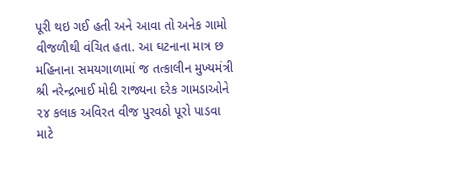પૂરી થઇ ગઈ હતી અને આવા તો અનેક ગામો વીજળીથી વંચિત હતા. આ ઘટનાના માત્ર છ મહિનાના સમયગાળામાં જ તત્કાલીન મુખ્યમંત્રી શ્રી નરેન્દ્રભાઈ મોદી રાજ્યના દરેક ગામડાઓને ૨૪ કલાક અવિરત વીજ પુરવઠો પૂરો પાડવા માટે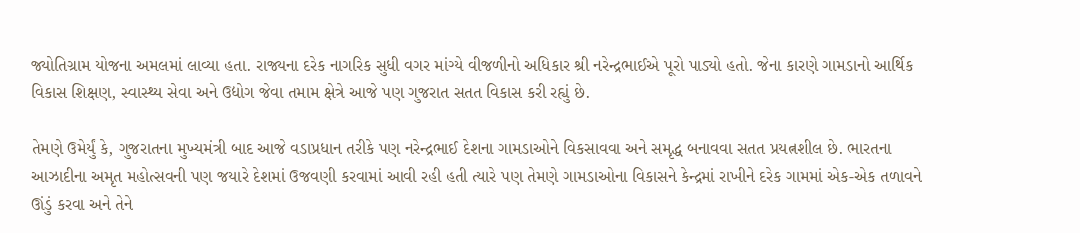જ્યોતિગ્રામ યોજના અમલમાં લાવ્યા હતા. રાજ્યના દરેક નાગરિક સુધી વગર માંગ્યે વીજળીનો અધિકાર શ્રી નરેન્દ્રભાઈએ પૂરો પાડ્યો હતો. જેના કારણે ગામડાનો આર્થિક વિકાસ શિક્ષણ, સ્વાસ્થ્ય સેવા અને ઉદ્યોગ જેવા તમામ ક્ષેત્રે આજે પણ ગુજરાત સતત વિકાસ કરી રહ્યું છે.

તેમણે ઉમેર્યું કે, ગુજરાતના મુખ્યમંત્રી બાદ આજે વડાપ્રધાન તરીકે પણ નરેન્દ્રભાઈ દેશના ગામડાઓને વિકસાવવા અને સમૃદ્ધ બનાવવા સતત પ્રયત્નશીલ છે. ભારતના આઝાદીના અમૃત મહોત્સવની પણ જયારે દેશમાં ઉજવણી કરવામાં આવી રહી હતી ત્યારે પણ તેમણે ગામડાઓના વિકાસને કેન્દ્રમાં રાખીને દરેક ગામમાં એક-એક તળાવને ઊંડું કરવા અને તેને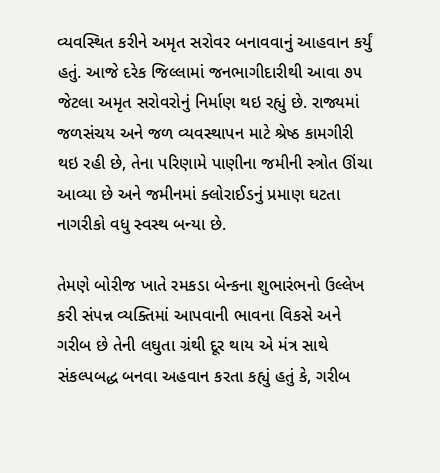વ્યવસ્થિત કરીને અમૃત સરોવર બનાવવાનું આહવાન કર્યું હતું. આજે દરેક જિલ્લામાં જનભાગીદારીથી આવા ૭૫ જેટલા અમૃત સરોવરોનું નિર્માણ થઇ રહ્યું છે. રાજ્યમાં જળસંચય અને જળ વ્યવસ્થાપન માટે શ્રેષ્ઠ કામગીરી થઇ રહી છે, તેના પરિણામે પાણીના જમીની સ્ત્રોત ઊંચા આવ્યા છે અને જમીનમાં ક્લોરાઈડનું પ્રમાણ ઘટતા નાગરીકો વધુ સ્વસ્થ બન્યા છે.

તેમણે બોરીજ ખાતે રમકડા બેન્કના શુભારંભનો ઉલ્લેખ કરી સંપન્ન વ્યક્તિમાં આપવાની ભાવના વિકસે અને ગરીબ છે તેની લઘુતા ગ્રંથી દૂર થાય એ મંત્ર સાથે સંકલ્પબદ્ધ બનવા અહવાન કરતા કહ્યું હતું કે, ગરીબ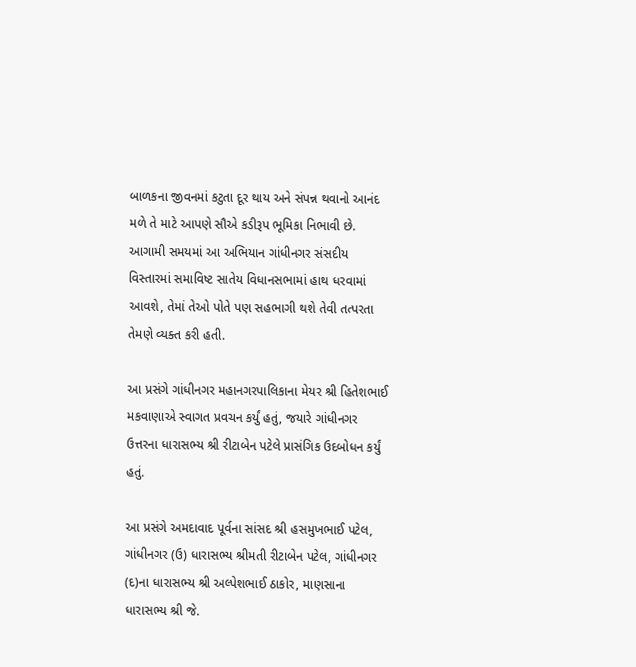બાળકના જીવનમાં કટુતા દૂર થાય અને સંપન્ન થવાનો આનંદ મળે તે માટે આપણે સૌએ કડીરૂપ ભૂમિકા નિભાવી છે. આગામી સમયમાં આ અભિયાન ગાંધીનગર સંસદીય વિસ્તારમાં સમાવિષ્ટ સાતેય વિધાનસભામાં હાથ ધરવામાં આવશે, તેમાં તેઓ પોતે પણ સહભાગી થશે તેવી તત્પરતા તેમણે વ્યક્ત કરી હતી.

આ પ્રસંગે ગાંધીનગર મહાનગરપાલિકાના મેયર શ્રી હિતેશભાઈ મકવાણાએ સ્વાગત પ્રવચન કર્યું હતું, જયારે ગાંધીનગર ઉત્તરના ધારાસભ્ય શ્રી રીટાબેન પટેલે પ્રાસંગિક ઉદબોધન કર્યું હતું.

આ પ્રસંગે અમદાવાદ પૂર્વના સાંસદ શ્રી હસમુખભાઈ પટેલ, ગાંધીનગર (ઉ) ધારાસભ્ય શ્રીમતી રીટાબેન પટેલ, ગાંધીનગર (દ)ના ધારાસભ્ય શ્રી અલ્પેશભાઈ ઠાકોર, માણસાના ધારાસભ્ય શ્રી જે.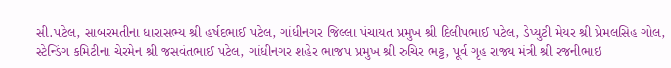સી.પટેલ, સાબરમતીના ધારાસભ્ય શ્રી હર્ષદભાઈ પટેલ, ગાંધીનગર જિલ્લા પંચાયત પ્રમુખ શ્રી દિલીપભાઈ પટેલ, ડેપ્યુટી મેયર શ્રી પ્રેમલસિહ ગોલ, સ્ટેન્ડિંગ કમિટીના ચેરમેન શ્રી જસવંતભાઈ પટેલ, ગાંધીનગર શહેર ભાજપ પ્રમુખ શ્રી રુચિર ભટ્ટ, પૂર્વ ગૃહ રાજ્ય મંત્રી શ્રી રજનીભાઇ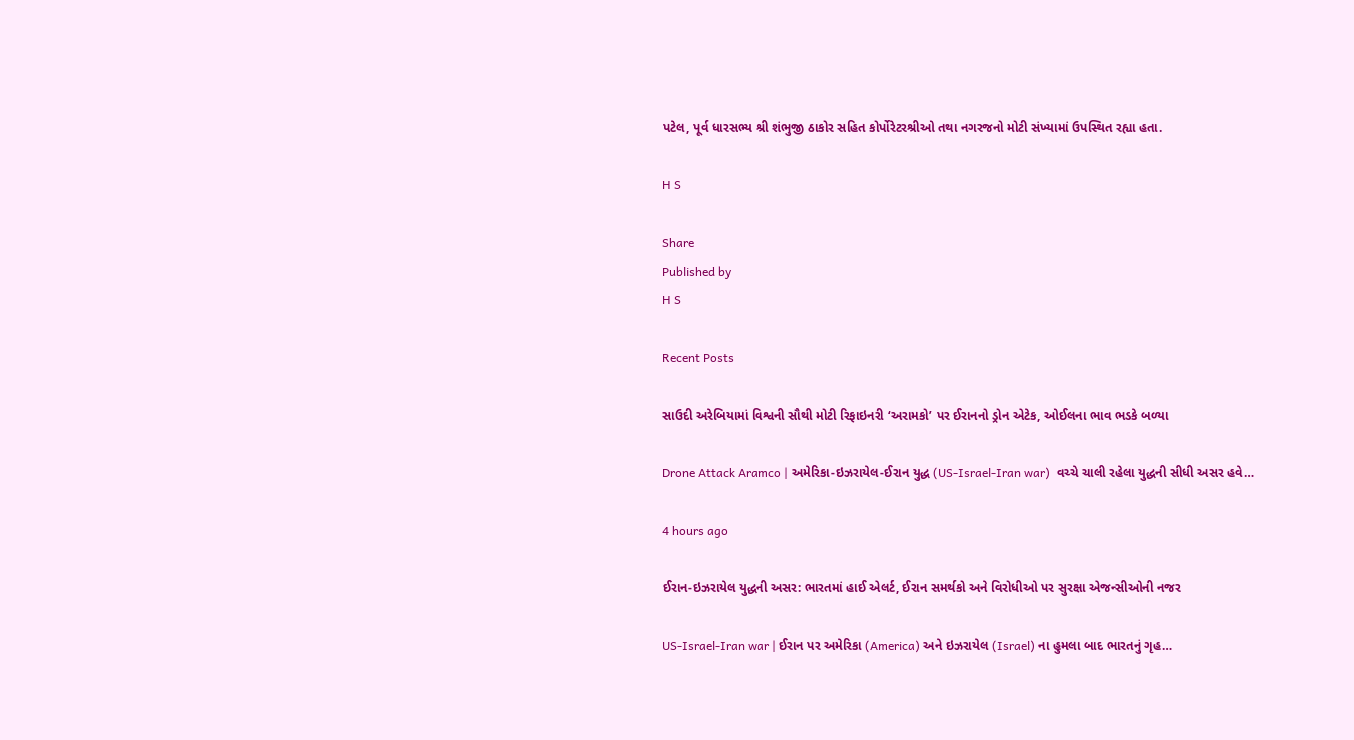પટેલ, પૂર્વ ધારસભ્ય શ્રી શંભુજી ઠાકોર સહિત કોર્પોરેટરશ્રીઓ તથા નગરજનો મોટી સંખ્યામાં ઉપસ્થિત રહ્યા હતા.

H S

Share
Published by
H S

Recent Posts

સાઉદી અરેબિયામાં વિશ્વની સૌથી મોટી રિફાઇનરી ‘અરામકો’ પર ઈરાનનો ડ્રોન એટેક, ઓઈલના ભાવ ભડકે બળ્યા

Drone Attack Aramco | અમેરિકા-ઇઝરાયેલ-ઈરાન યુદ્ધ (US-Israel-Iran war)  વચ્ચે ચાલી રહેલા યુદ્ધની સીધી અસર હવે…

4 hours ago

ઈરાન-ઇઝરાયેલ યુદ્ધની અસર: ભારતમાં હાઈ એલર્ટ, ઈરાન સમર્થકો અને વિરોધીઓ પર સુરક્ષા એજન્સીઓની નજર

US-Israel-Iran war | ઈરાન પર અમેરિકા (America) અને ઇઝરાયેલ (Israel) ના હુમલા બાદ ભારતનું ગૃહ…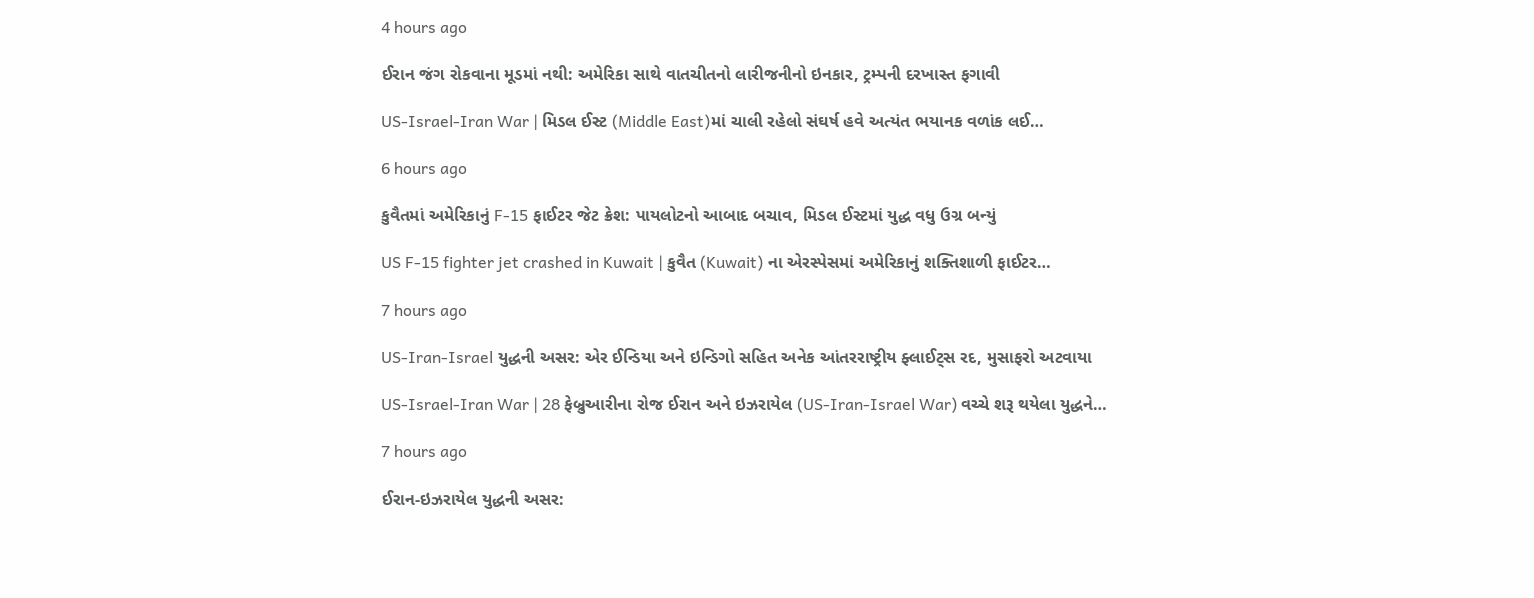4 hours ago

ઈરાન જંગ રોકવાના મૂડમાં નથી: અમેરિકા સાથે વાતચીતનો લારીજનીનો ઇનકાર, ટ્રમ્પની દરખાસ્ત ફગાવી

US-Israel-Iran War | મિડલ ઈસ્ટ (Middle East)માં ચાલી રહેલો સંઘર્ષ હવે અત્યંત ભયાનક વળાંક લઈ…

6 hours ago

કુવૈતમાં અમેરિકાનું F-15 ફાઈટર જેટ ક્રેશ: પાયલોટનો આબાદ બચાવ, મિડલ ઈસ્ટમાં યુદ્ધ વધુ ઉગ્ર બન્યું

US F-15 fighter jet crashed in Kuwait | કુવૈત (Kuwait) ના એરસ્પેસમાં અમેરિકાનું શક્તિશાળી ફાઈટર…

7 hours ago

US-Iran-Israel યુદ્ધની અસર: એર ઈન્ડિયા અને ઇન્ડિગો સહિત અનેક આંતરરાષ્ટ્રીય ફ્લાઈટ્સ રદ, મુસાફરો અટવાયા

US-Israel-Iran War | 28 ફેબ્રુઆરીના રોજ ઈરાન અને ઇઝરાયેલ (US-Iran-Israel War) વચ્ચે શરૂ થયેલા યુદ્ધને…

7 hours ago

ઈરાન-ઇઝરાયેલ યુદ્ધની અસર: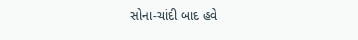સોના-ચાંદી બાદ હવે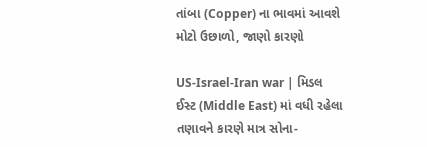તાંબા (Copper) ના ભાવમાં આવશે મોટો ઉછાળો, જાણો કારણો

US-Israel-Iran war | મિડલ ઈસ્ટ (Middle East) માં વધી રહેલા તણાવને કારણે માત્ર સોના-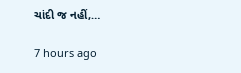ચાંદી જ નહીં,…

7 hours ago